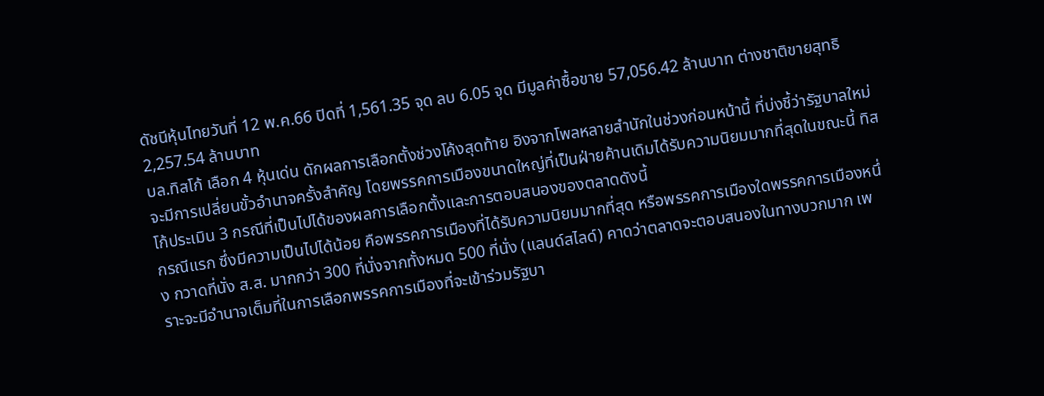ดัชนีหุ้นไทยวันที่ 12 พ.ค.66 ปิดที่ 1,561.35 จุด ลบ 6.05 จุด มีมูลค่าซื้อขาย 57,056.42 ล้านบาท ต่างชาติขายสุทธิ 2,257.54 ล้านบาท
บล.ทิสโก้ เลือก 4 หุ้นเด่น ดักผลการเลือกตั้งช่วงโค้งสุดท้าย อิงจากโพลหลายสำนักในช่วงก่อนหน้านี้ ที่บ่งชี้ว่ารัฐบาลใหม่จะมีการเปลี่ยนขั้วอำนาจครั้งสำคัญ โดยพรรคการเมืองขนาดใหญ่ที่เป็นฝ่ายค้านเดิมได้รับความนิยมมากที่สุดในขณะนี้ ทิสโก้ประเมิน 3 กรณีที่เป็นไปได้ของผลการเลือกตั้งและการตอบสนองของตลาดดังนี้
กรณีแรก ซึ่งมีความเป็นไปได้น้อย คือพรรคการเมืองที่ได้รับความนิยมมากที่สุด หรือพรรคการเมืองใดพรรคการเมืองหนึ่ง กวาดที่นั่ง ส.ส. มากกว่า 300 ที่นั่งจากทั้งหมด 500 ที่นั่ง (แลนด์สไลด์) คาดว่าตลาดจะตอบสนองในทางบวกมาก เพราะจะมีอำนาจเต็มที่ในการเลือกพรรคการเมืองที่จะเข้าร่วมรัฐบา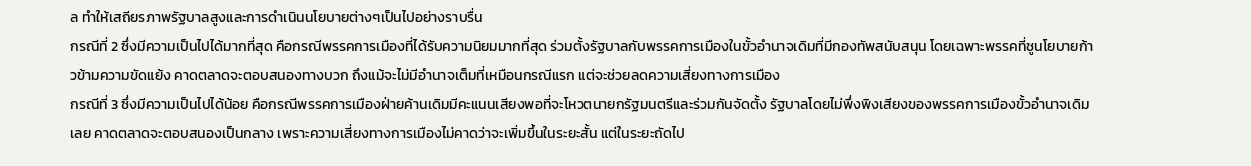ล ทำให้เสถียรภาพรัฐบาลสูงและการดำเนินนโยบายต่างๆเป็นไปอย่างราบรื่น
กรณีที่ 2 ซึ่งมีความเป็นไปได้มากที่สุด คือกรณีพรรคการเมืองที่ได้รับความนิยมมากที่สุด ร่วมตั้งรัฐบาลกับพรรคการเมืองในขั้วอำนาจเดิมที่มีกองทัพสนับสนุน โดยเฉพาะพรรคที่ชูนโยบายก้าวข้ามความขัดแย้ง คาดตลาดจะตอบสนองทางบวก ถึงแม้จะไม่มีอำนาจเต็มที่เหมือนกรณีแรก แต่จะช่วยลดความเสี่ยงทางการเมือง
กรณีที่ 3 ซึ่งมีความเป็นไปได้น้อย คือกรณีพรรคการเมืองฝ่ายค้านเดิมมีคะแนนเสียงพอที่จะโหวตนายกรัฐมนตรีและร่วมกันจัดตั้ง รัฐบาลโดยไม่พึ่งพิงเสียงของพรรคการเมืองขั้วอำนาจเดิมเลย คาดตลาดจะตอบสนองเป็นกลาง เพราะความเสี่ยงทางการเมืองไม่คาดว่าจะเพิ่มขึ้นในระยะสั้น แต่ในระยะถัดไป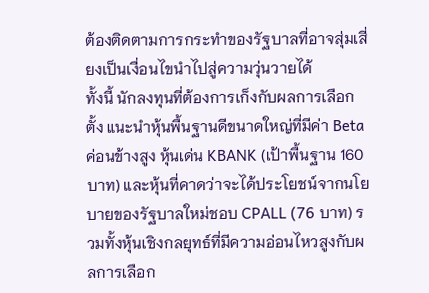ต้องติดตามการกระทำของรัฐบาลที่อาจสุ่มเสี่ยงเป็นเงื่อนไขนำไปสู่ความวุ่นวายได้
ทั้งนี้ นักลงทุนที่ต้องการเก็งกับผลการเลือกตั้ง แนะนำหุ้นพื้นฐานดีขนาดใหญ่ที่มีค่า Beta ค่อนข้างสูง หุ้นเด่น KBANK (เป้าพื้นฐาน 160 บาท) และหุ้นที่คาดว่าจะได้ประโยชน์จากนโยบายของรัฐบาลใหม่ชอบ CPALL (76 บาท) รวมทั้งหุ้นเชิงกลยุทธ์ที่มีความอ่อนไหวสูงกับผลการเลือก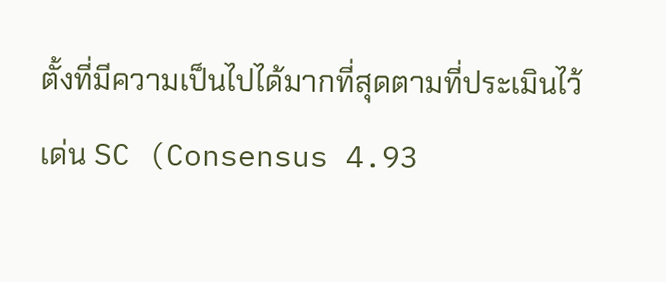ตั้งที่มีความเป็นไปได้มากที่สุดตามที่ประเมินไว้ เด่น SC (Consensus 4.93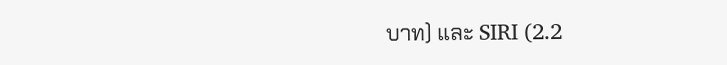บาท) และ SIRI (2.2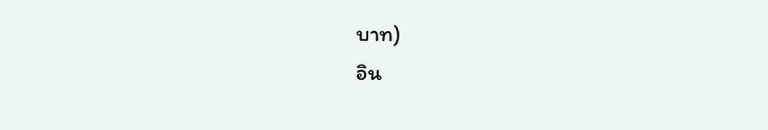บาท)
อิน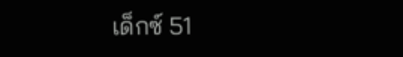เด็กซ์ 51